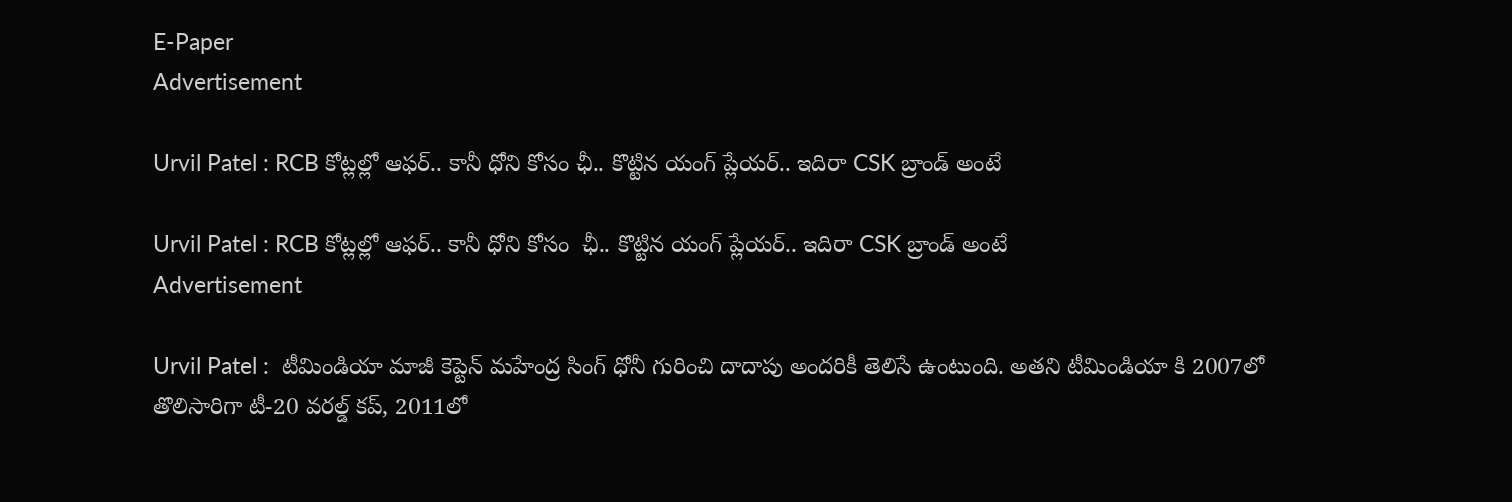E-Paper
Advertisement

Urvil Patel : RCB కోట్లల్లో ఆఫర్.. కానీ ధోని కోసం ఛీ.. కొట్టిన యంగ్ ప్లేయర్.. ఇదిరా CSK బ్రాండ్ అంటే

Urvil Patel : RCB కోట్లల్లో ఆఫర్.. కానీ ధోని కోసం  ఛీ.. కొట్టిన యంగ్ ప్లేయర్.. ఇదిరా CSK బ్రాండ్ అంటే
Advertisement

Urvil Patel :  టీమిండియా మాజీ కెప్టెన్ మహేంద్ర సింగ్ ధోనీ గురించి దాదాపు అందరికీ తెలిసే ఉంటుంది. అతని టీమిండియా కి 2007లో తొలిసారిగా టీ-20 వరల్డ్ కప్, 2011లో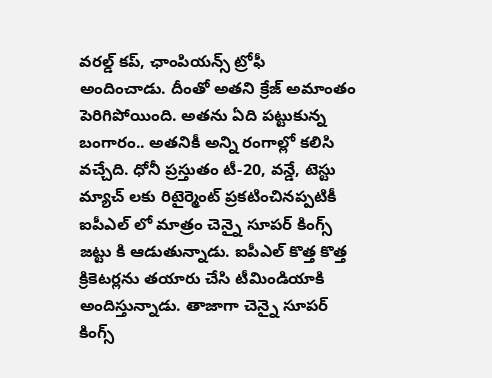వరల్డ్ కప్, ఛాంపియన్స్ ట్రోఫీ అందించాడు. దీంతో అతని క్రేజ్ అమాంతం పెరిగిపోయింది. అతను ఏది పట్టుకున్న బంగారం.. అతనికీ అన్ని రంగాల్లో కలిసి వచ్చేది. ధోనీ ప్రస్తుతం టీ-20, వన్డే, టెస్టు మ్యాచ్ లకు రిటైర్మెంట్ ప్రకటించినప్పటికీ ఐపీఎల్ లో మాత్రం చెన్నై సూపర్ కింగ్స్ జట్టు కి ఆడుతున్నాడు. ఐపీఎల్ కొత్త కొత్త క్రికెటర్లను తయారు చేసి టీమిండియాకి అందిస్తున్నాడు. తాజాగా చెన్నై సూపర్ కింగ్స్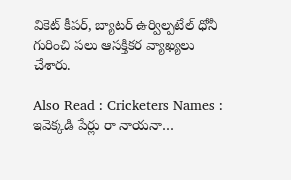వికెట్ కీపర్, బ్యాటర్ ఉర్విల్పటేల్ ధోనీ గురించి పలు ఆసక్తికర వ్యాఖ్యలు చేశారు.

Also Read : Cricketers Names : ఇవెక్కడి పేర్లు రా నాయనా…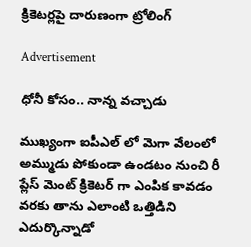క్రికెటర్లపై దారుణంగా ట్రోలింగ్

Advertisement

ధోనీ కోసం.. నాన్న వచ్చాడు

ముఖ్యంగా ఐపీఎల్ లో మెగా వేలంలో అమ్ముడు పోకుండా ఉండటం నుంచి రీ ప్లేస్ మెంట్ క్రికెటర్ గా ఎంపిక కావడం వరకు తాను ఎలాంటి ఒత్తిడిని ఎదుర్కొన్నాడో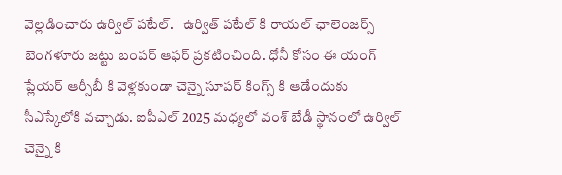వెల్లడించారు ఉర్విల్ పటేల్.   ఉర్విత్ పటేల్ కి రాయల్ ఛాలెంజర్స్ బెంగళూరు జట్టు బంపర్ ఆఫర్ ప్రకటించింది. ధోనీ కోసం ఈ యంగ్ ప్లేయర్ ఆర్సీబీ కి వెళ్లకుండా చెన్నై సూపర్ కింగ్స్ కి ఆడేందుకు సీఎస్కేలోకి వచ్చాడు. ఐపీఎల్ 2025 మధ్యలో వంశ్ బేడీ స్థానంలో ఉర్విల్ చెన్నై కి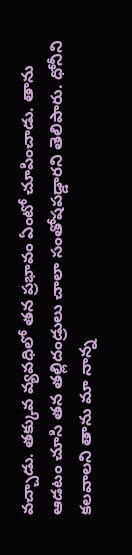వచ్చాడు. తక్కువ వ్యవధిలో తన ప్రభావం ఏంటో చూపించాడు. తాను ఆడటం చూసి తన తల్లిదండ్రులు చాలా సంతోషపడ్డారని తెలిపారు. ధోనీని కలవాలని తాను మా నాన్న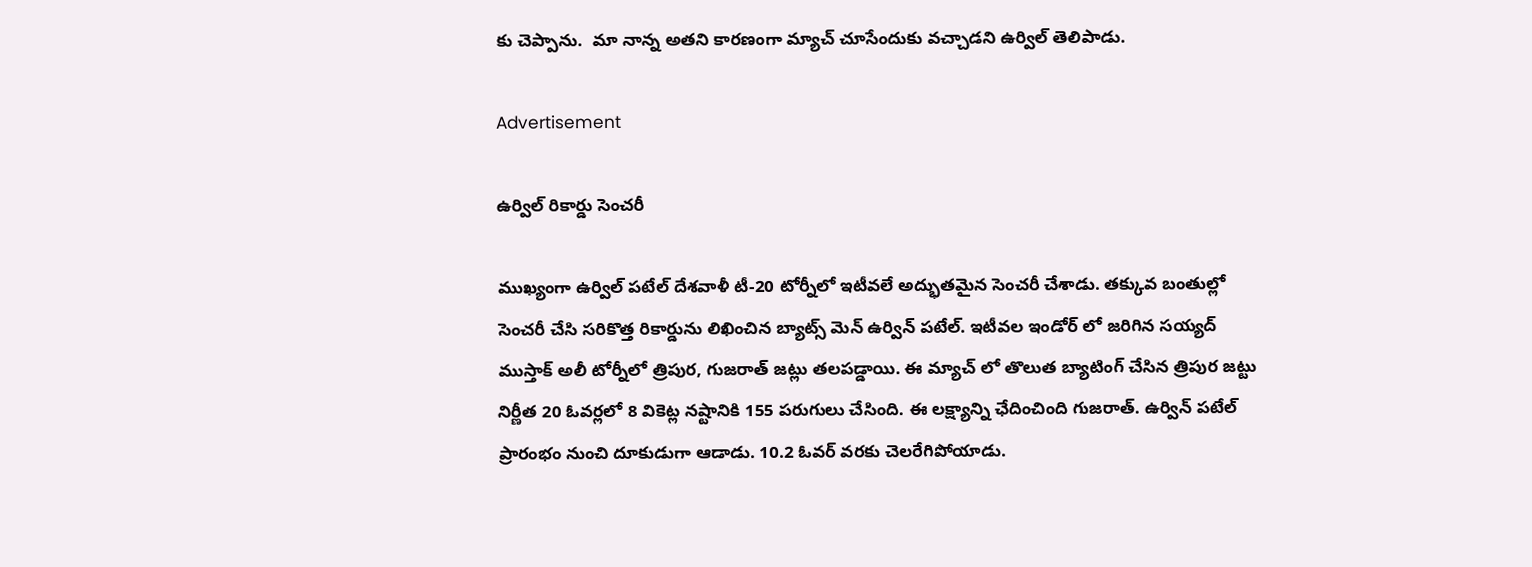కు చెప్పాను.  మా నాన్న అతని కారణంగా మ్యాచ్ చూసేందుకు వచ్చాడని ఉర్విల్ తెలిపాడు.

Advertisement

ఉర్విల్ రికార్డు సెంచరీ

ముఖ్యంగా ఉర్విల్ పటేల్ దేశవాళీ టీ-20 టోర్నీలో ఇటీవలే అద్భుతమైన సెంచరీ చేశాడు. తక్కువ బంతుల్లో సెంచరీ చేసి సరికొత్త రికార్డును లిఖించిన బ్యాట్స్ మెన్ ఉర్విన్ పటేల్. ఇటీవల ఇండోర్ లో జరిగిన సయ్యద్ ముస్తాక్ అలీ టోర్నీలో త్రిపుర, గుజరాత్ జట్లు తలపడ్డాయి. ఈ మ్యాచ్ లో తొలుత బ్యాటింగ్ చేసిన త్రిపుర జట్టు నిర్ణీత 20 ఓవర్లలో 8 వికెట్ల నష్టానికి 155 పరుగులు చేసింది. ఈ లక్ష్యాన్ని ఛేదించింది గుజరాత్. ఉర్విన్ పటేల్ ప్రారంభం నుంచి దూకుడుగా ఆడాడు. 10.2 ఓవర్ వరకు చెలరేగిపోయాడు.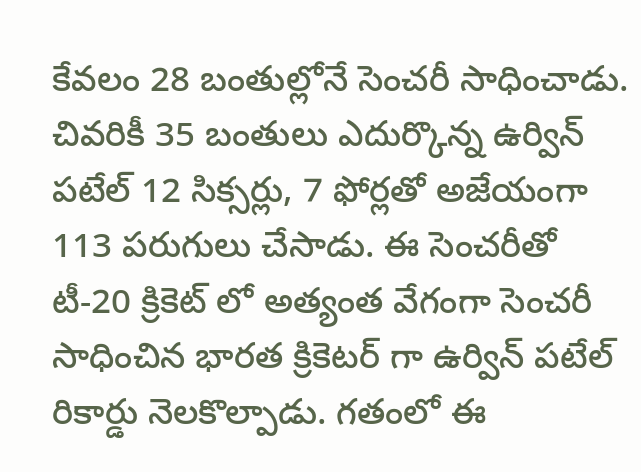కేవలం 28 బంతుల్లోనే సెంచరీ సాధించాడు. చివరికీ 35 బంతులు ఎదుర్కొన్న ఉర్విన్ పటేల్ 12 సిక్సర్లు, 7 ఫోర్లతో అజేయంగా 113 పరుగులు చేసాడు. ఈ సెంచరీతో టీ-20 క్రికెట్ లో అత్యంత వేగంగా సెంచరీ సాధించిన భారత క్రికెటర్ గా ఉర్విన్ పటేల్ రికార్డు నెలకొల్పాడు. గతంలో ఈ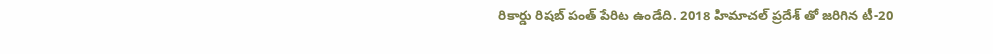రికార్డు రిషబ్ పంత్ పేరిట ఉండేది. 2018 హిమాచల్ ప్రదేశ్ తో జరిగిన టీ-20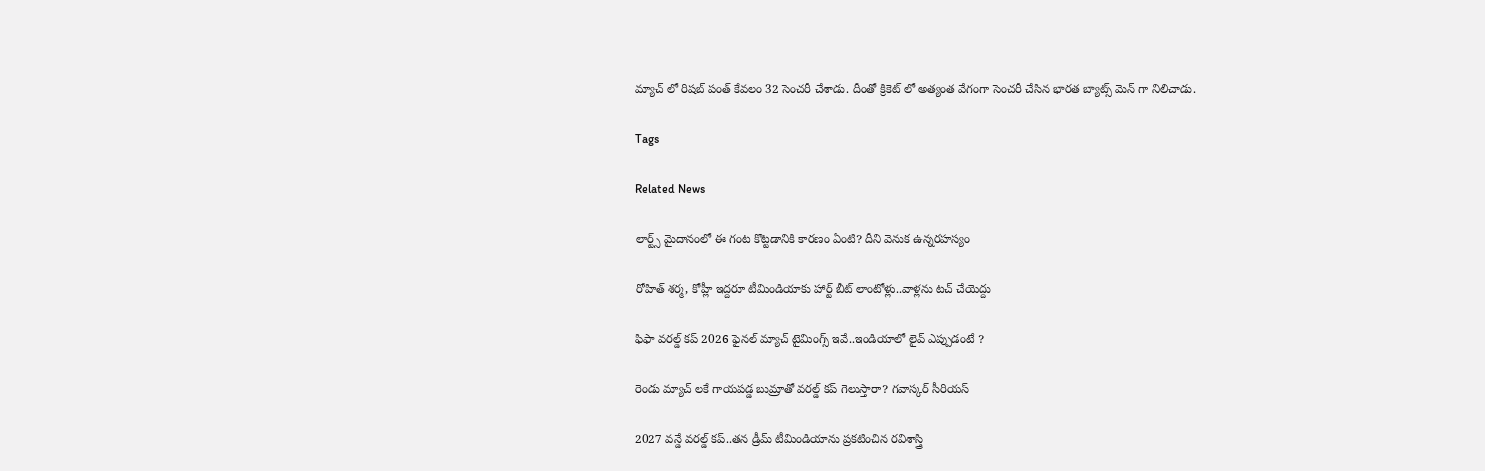మ్యాచ్ లో రిషబ్ పంత్ కేవలం 32 సెంచరీ చేశాడు. దీంతో క్రికెట్ లో అత్యంత వేగంగా సెంచరీ చేసిన భారత బ్యాట్స్ మెన్ గా నిలిచాడు.

Tags

Related News

లార్ట్స్ మైదానంలో ఈ గంట కొట్ట‌డానికి కార‌ణం ఏంటి? దీని వెనుక ఉన్న‌ర‌హ‌స్యం

రోహిత్ శ‌ర్మ‌, కోహ్లీ ఇద్ద‌రూ టీమిండియాకు హార్ట్ బీట్ లాంటోళ్లు..వాళ్ల‌ను ట‌చ్ చేయెద్దు

ఫిఫా వ‌ర‌ల్డ్ క‌ప్ 2026 ఫైన‌ల్ మ్యాచ్ టైమింగ్స్ ఇవే..ఇండియాలో లైవ్ ఎప్పుడంటే ?

రెండు మ్యాచ్ ల‌కే గాయ‌ప‌డ్డ బుమ్రాతో వ‌ర‌ల్డ్ క‌ప్ గెలుస్తారా? గ‌వాస్క‌ర్ సీరియ‌స్‌

2027 వ‌న్డే వ‌ర‌ల్డ్ క‌ప్..త‌న డ్రీమ్ టీమిండియాను ప్ర‌క‌టించిన ర‌విశాస్త్రి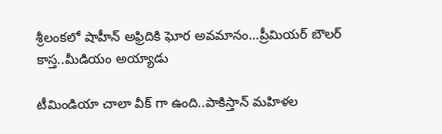శ్రీలంక‌లో షాహీన్ అఫ్రిదికి ఘోర అవ‌మానం…ప్రీమియ‌ర్ బౌల‌ర్ కాస్త..మీడియం అయ్యాడు

టీమిండియా చాలా వీక్ గా ఉంది..పాకిస్తాన్ మ‌హిళ‌ల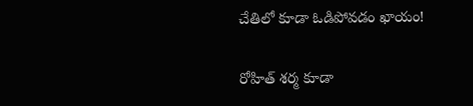చేతిలో కూడా ఓడిపోవ‌డం ఖాయం!

రోహిత్ శ‌ర్మ‌ కూడా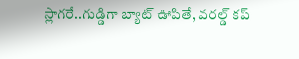స్లాగ‌రే..గుడ్డిగా బ్యాట్ ఊపితే, వ‌ర‌ల్డ్ క‌ప్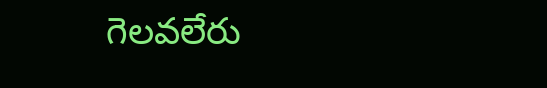గెల‌వ‌లేరు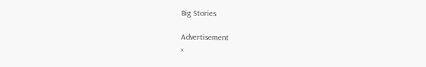Big Stories

Advertisement
×